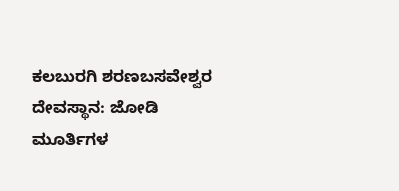ಕಲಬುರಗಿ ಶರಣಬಸವೇಶ್ವರ ದೇವಸ್ಥಾನ: ಜೋಡಿ ಮೂರ್ತಿಗಳ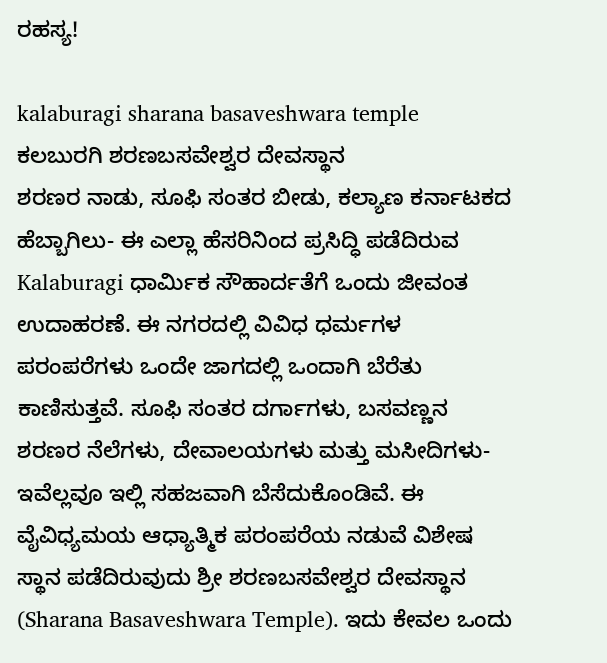ರಹಸ್ಯ!

kalaburagi sharana basaveshwara temple
ಕಲಬುರಗಿ ಶರಣಬಸವೇಶ್ವರ ದೇವಸ್ಥಾನ
ಶರಣರ ನಾಡು, ಸೂಫಿ ಸಂತರ ಬೀಡು, ಕಲ್ಯಾಣ ಕರ್ನಾಟಕದ ಹೆಬ್ಬಾಗಿಲು- ಈ ಎಲ್ಲಾ ಹೆಸರಿನಿಂದ ಪ್ರಸಿದ್ಧಿ ಪಡೆದಿರುವ Kalaburagi ಧಾರ್ಮಿಕ ಸೌಹಾರ್ದತೆಗೆ ಒಂದು ಜೀವಂತ ಉದಾಹರಣೆ. ಈ ನಗರದಲ್ಲಿ ವಿವಿಧ ಧರ್ಮಗಳ ಪರಂಪರೆಗಳು ಒಂದೇ ಜಾಗದಲ್ಲಿ ಒಂದಾಗಿ ಬೆರೆತು ಕಾಣಿಸುತ್ತವೆ. ಸೂಫಿ ಸಂತರ ದರ್ಗಾಗಳು, ಬಸವಣ್ಣನ ಶರಣರ ನೆಲೆಗಳು, ದೇವಾಲಯಗಳು ಮತ್ತು ಮಸೀದಿಗಳು- ಇವೆಲ್ಲವೂ ಇಲ್ಲಿ ಸಹಜವಾಗಿ ಬೆಸೆದುಕೊಂಡಿವೆ. ಈ ವೈವಿಧ್ಯಮಯ ಆಧ್ಯಾತ್ಮಿಕ ಪರಂಪರೆಯ ನಡುವೆ ವಿಶೇಷ ಸ್ಥಾನ ಪಡೆದಿರುವುದು ಶ್ರೀ ಶರಣಬಸವೇಶ್ವರ ದೇವಸ್ಥಾನ (Sharana Basaveshwara Temple). ಇದು ಕೇವಲ ಒಂದು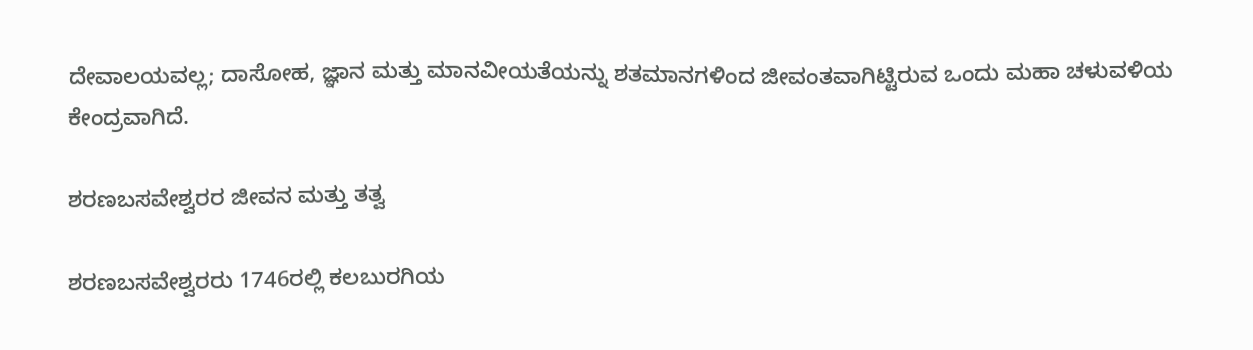ದೇವಾಲಯವಲ್ಲ; ದಾಸೋಹ, ಜ್ಞಾನ ಮತ್ತು ಮಾನವೀಯತೆಯನ್ನು ಶತಮಾನಗಳಿಂದ ಜೀವಂತವಾಗಿಟ್ಟಿರುವ ಒಂದು ಮಹಾ ಚಳುವಳಿಯ ಕೇಂದ್ರವಾಗಿದೆ.

ಶರಣಬಸವೇಶ್ವರರ ಜೀವನ ಮತ್ತು ತತ್ವ

ಶರಣಬಸವೇಶ್ವರರು 1746ರಲ್ಲಿ ಕಲಬುರಗಿಯ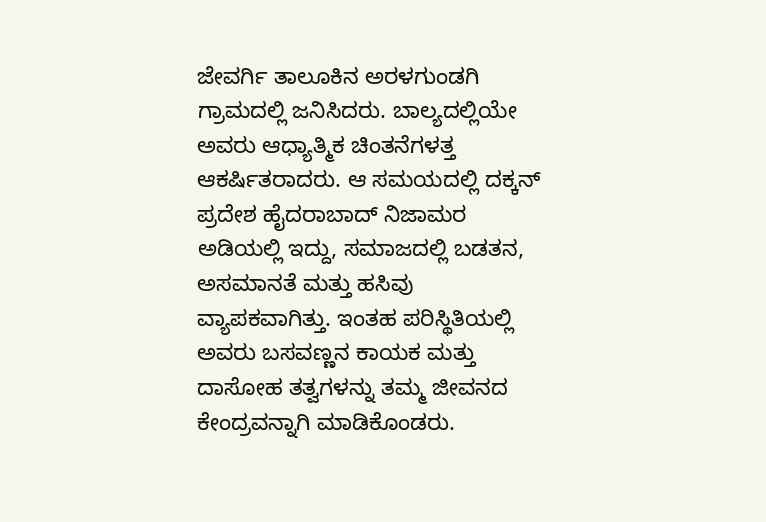ಜೇವರ್ಗಿ ತಾಲೂಕಿನ ಅರಳಗುಂಡಗಿ ಗ್ರಾಮದಲ್ಲಿ ಜನಿಸಿದರು. ಬಾಲ್ಯದಲ್ಲಿಯೇ ಅವರು ಆಧ್ಯಾತ್ಮಿಕ ಚಿಂತನೆಗಳತ್ತ ಆಕರ್ಷಿತರಾದರು. ಆ ಸಮಯದಲ್ಲಿ ದಕ್ಕನ್ ಪ್ರದೇಶ ಹೈದರಾಬಾದ್ ನಿಜಾಮರ ಅಡಿಯಲ್ಲಿ ಇದ್ದು, ಸಮಾಜದಲ್ಲಿ ಬಡತನ, ಅಸಮಾನತೆ ಮತ್ತು ಹಸಿವು ವ್ಯಾಪಕವಾಗಿತ್ತು. ಇಂತಹ ಪರಿಸ್ಥಿತಿಯಲ್ಲಿ ಅವರು ಬಸವಣ್ಣನ ಕಾಯಕ ಮತ್ತು ದಾಸೋಹ ತತ್ವಗಳನ್ನು ತಮ್ಮ ಜೀವನದ ಕೇಂದ್ರವನ್ನಾಗಿ ಮಾಡಿಕೊಂಡರು.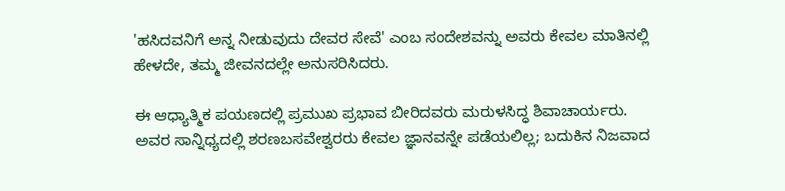'ಹಸಿದವನಿಗೆ ಅನ್ನ ನೀಡುವುದು ದೇವರ ಸೇವೆ' ಎಂಬ ಸಂದೇಶವನ್ನು ಅವರು ಕೇವಲ ಮಾತಿನಲ್ಲಿ ಹೇಳದೇ, ತಮ್ಮ ಜೀವನದಲ್ಲೇ ಅನುಸರಿಸಿದರು.

ಈ ಆಧ್ಯಾತ್ಮಿಕ ಪಯಣದಲ್ಲಿ ಪ್ರಮುಖ ಪ್ರಭಾವ ಬೀರಿದವರು ಮರುಳಸಿದ್ಧ ಶಿವಾಚಾರ್ಯರು. ಅವರ ಸಾನ್ನಿಧ್ಯದಲ್ಲಿ ಶರಣಬಸವೇಶ್ವರರು ಕೇವಲ ಜ್ಞಾನವನ್ನೇ ಪಡೆಯಲಿಲ್ಲ; ಬದುಕಿನ ನಿಜವಾದ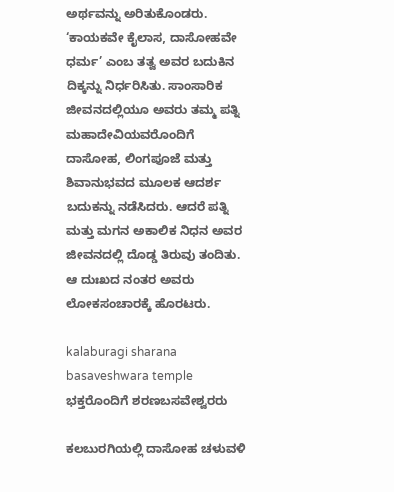ಅರ್ಥವನ್ನು ಅರಿತುಕೊಂಡರು. ‘ಕಾಯಕವೇ ಕೈಲಾಸ, ದಾಸೋಹವೇ ಧರ್ಮ’ ಎಂಬ ತತ್ವ ಅವರ ಬದುಕಿನ ದಿಕ್ಕನ್ನು ನಿರ್ಧರಿಸಿತು. ಸಾಂಸಾರಿಕ ಜೀವನದಲ್ಲಿಯೂ ಅವರು ತಮ್ಮ ಪತ್ನಿ ಮಹಾದೇವಿಯವರೊಂದಿಗೆ ದಾಸೋಹ, ಲಿಂಗಪೂಜೆ ಮತ್ತು ಶಿವಾನುಭವದ ಮೂಲಕ ಆದರ್ಶ ಬದುಕನ್ನು ನಡೆಸಿದರು. ಆದರೆ ಪತ್ನಿ ಮತ್ತು ಮಗನ ಅಕಾಲಿಕ ನಿಧನ ಅವರ ಜೀವನದಲ್ಲಿ ದೊಡ್ಡ ತಿರುವು ತಂದಿತು. ಆ ದುಃಖದ ನಂತರ ಅವರು ಲೋಕಸಂಚಾರಕ್ಕೆ ಹೊರಟರು.

kalaburagi sharana basaveshwara temple
ಭಕ್ತರೊಂದಿಗೆ ಶರಣಬಸವೇಶ್ವರರು

ಕಲಬುರಗಿಯಲ್ಲಿ ದಾಸೋಹ ಚಳುವಳಿ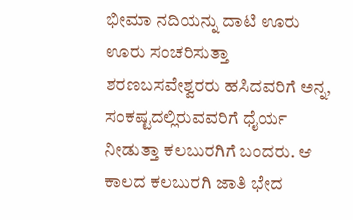ಭೀಮಾ ನದಿಯನ್ನು ದಾಟಿ ಊರು ಊರು ಸಂಚರಿಸುತ್ತಾ ಶರಣಬಸವೇಶ್ವರರು ಹಸಿದವರಿಗೆ ಅನ್ನ, ಸಂಕಷ್ಟದಲ್ಲಿರುವವರಿಗೆ ಧೈರ್ಯ ನೀಡುತ್ತಾ ಕಲಬುರಗಿಗೆ ಬಂದರು. ಆ ಕಾಲದ ಕಲಬುರಗಿ ಜಾತಿ ಭೇದ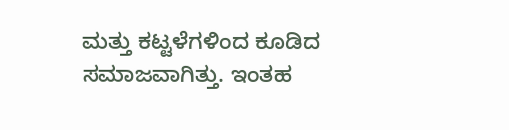ಮತ್ತು ಕಟ್ಟಳೆಗಳಿಂದ ಕೂಡಿದ ಸಮಾಜವಾಗಿತ್ತು. ಇಂತಹ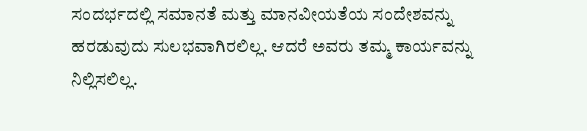ಸಂದರ್ಭದಲ್ಲಿ ಸಮಾನತೆ ಮತ್ತು ಮಾನವೀಯತೆಯ ಸಂದೇಶವನ್ನು ಹರಡುವುದು ಸುಲಭವಾಗಿರಲಿಲ್ಲ. ಆದರೆ ಅವರು ತಮ್ಮ ಕಾರ್ಯವನ್ನು ನಿಲ್ಲಿಸಲಿಲ್ಲ.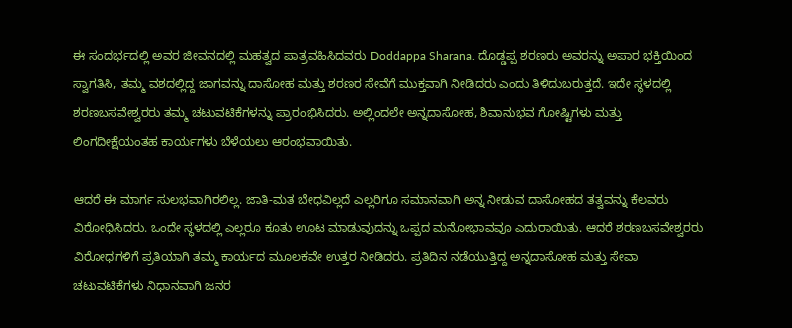ಈ ಸಂದರ್ಭದಲ್ಲಿ ಅವರ ಜೀವನದಲ್ಲಿ ಮಹತ್ವದ ಪಾತ್ರವಹಿಸಿದವರು Doddappa Sharana. ದೊಡ್ಡಪ್ಪ ಶರಣರು ಅವರನ್ನು ಅಪಾರ ಭಕ್ತಿಯಿಂದ ಸ್ವಾಗತಿಸಿ, ತಮ್ಮ ವಶದಲ್ಲಿದ್ದ ಜಾಗವನ್ನು ದಾಸೋಹ ಮತ್ತು ಶರಣರ ಸೇವೆಗೆ ಮುಕ್ತವಾಗಿ ನೀಡಿದರು ಎಂದು ತಿಳಿದುಬರುತ್ತದೆ. ಇದೇ ಸ್ಥಳದಲ್ಲಿ ಶರಣಬಸವೇಶ್ವರರು ತಮ್ಮ ಚಟುವಟಿಕೆಗಳನ್ನು ಪ್ರಾರಂಭಿಸಿದರು. ಅಲ್ಲಿಂದಲೇ ಅನ್ನದಾಸೋಹ, ಶಿವಾನುಭವ ಗೋಷ್ಟಿಗಳು ಮತ್ತು ಲಿಂಗದೀಕ್ಷೆಯಂತಹ ಕಾರ್ಯಗಳು ಬೆಳೆಯಲು ಆರಂಭವಾಯಿತು.

ಆದರೆ ಈ ಮಾರ್ಗ ಸುಲಭವಾಗಿರಲಿಲ್ಲ. ಜಾತಿ-ಮತ ಬೇಧವಿಲ್ಲದೆ ಎಲ್ಲರಿಗೂ ಸಮಾನವಾಗಿ ಅನ್ನ ನೀಡುವ ದಾಸೋಹದ ತತ್ವವನ್ನು ಕೆಲವರು ವಿರೋಧಿಸಿದರು. ಒಂದೇ ಸ್ಥಳದಲ್ಲಿ ಎಲ್ಲರೂ ಕೂತು ಊಟ ಮಾಡುವುದನ್ನು ಒಪ್ಪದ ಮನೋಭಾವವೂ ಎದುರಾಯಿತು. ಆದರೆ ಶರಣಬಸವೇಶ್ವರರು ವಿರೋಧಗಳಿಗೆ ಪ್ರತಿಯಾಗಿ ತಮ್ಮ ಕಾರ್ಯದ ಮೂಲಕವೇ ಉತ್ತರ ನೀಡಿದರು. ಪ್ರತಿದಿನ ನಡೆಯುತ್ತಿದ್ದ ಅನ್ನದಾಸೋಹ ಮತ್ತು ಸೇವಾ ಚಟುವಟಿಕೆಗಳು ನಿಧಾನವಾಗಿ ಜನರ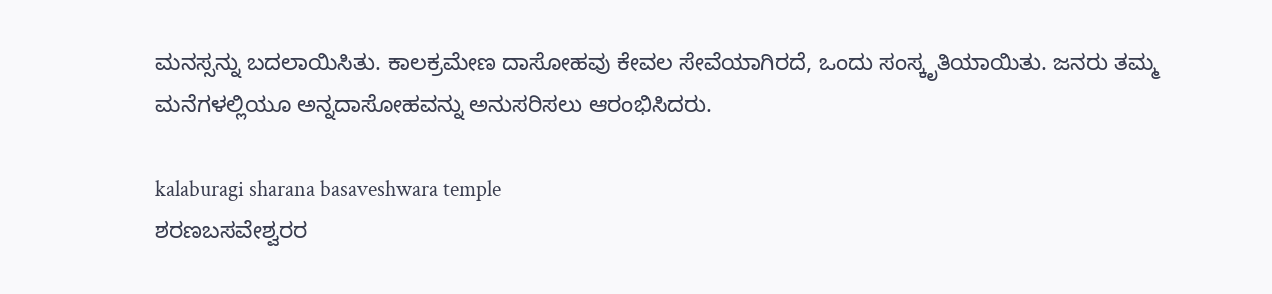ಮನಸ್ಸನ್ನು ಬದಲಾಯಿಸಿತು. ಕಾಲಕ್ರಮೇಣ ದಾಸೋಹವು ಕೇವಲ ಸೇವೆಯಾಗಿರದೆ, ಒಂದು ಸಂಸ್ಕೃತಿಯಾಯಿತು. ಜನರು ತಮ್ಮ ಮನೆಗಳಲ್ಲಿಯೂ ಅನ್ನದಾಸೋಹವನ್ನು ಅನುಸರಿಸಲು ಆರಂಭಿಸಿದರು.

kalaburagi sharana basaveshwara temple
ಶರಣಬಸವೇಶ್ವರರ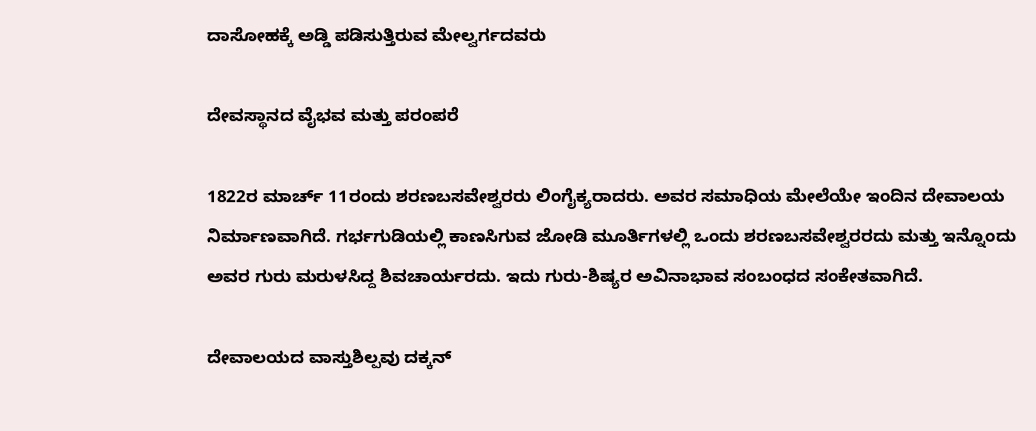ದಾಸೋಹಕ್ಕೆ ಅಡ್ಡಿ ಪಡಿಸುತ್ತಿರುವ ಮೇಲ್ವರ್ಗದವರು

ದೇವಸ್ಥಾನದ ವೈಭವ ಮತ್ತು ಪರಂಪರೆ

1822ರ ಮಾರ್ಚ್ 11ರಂದು ಶರಣಬಸವೇಶ್ವರರು ಲಿಂಗೈಕ್ಯರಾದರು. ಅವರ ಸಮಾಧಿಯ ಮೇಲೆಯೇ ಇಂದಿನ ದೇವಾಲಯ ನಿರ್ಮಾಣವಾಗಿದೆ. ಗರ್ಭಗುಡಿಯಲ್ಲಿ ಕಾಣಸಿಗುವ ಜೋಡಿ ಮೂರ್ತಿಗಳಲ್ಲಿ ಒಂದು ಶರಣಬಸವೇಶ್ವರರದು ಮತ್ತು ಇನ್ನೊಂದು ಅವರ ಗುರು ಮರುಳಸಿದ್ದ ಶಿವಚಾರ್ಯರದು. ಇದು ಗುರು-ಶಿಷ್ಯರ ಅವಿನಾಭಾವ ಸಂಬಂಧದ ಸಂಕೇತವಾಗಿದೆ.

ದೇವಾಲಯದ ವಾಸ್ತುಶಿಲ್ಪವು ದಕ್ಕನ್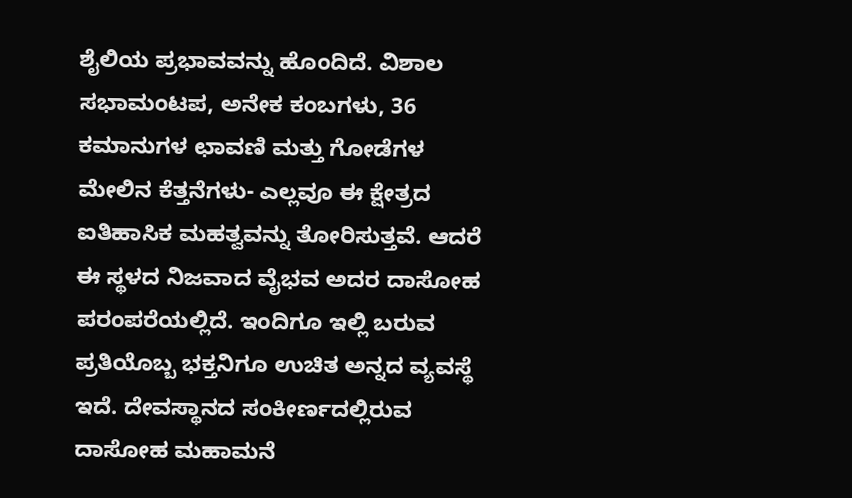ಶೈಲಿಯ ಪ್ರಭಾವವನ್ನು ಹೊಂದಿದೆ. ವಿಶಾಲ ಸಭಾಮಂಟಪ, ಅನೇಕ ಕಂಬಗಳು, 36 ಕಮಾನುಗಳ ಛಾವಣಿ ಮತ್ತು ಗೋಡೆಗಳ ಮೇಲಿನ ಕೆತ್ತನೆಗಳು- ಎಲ್ಲವೂ ಈ ಕ್ಷೇತ್ರದ ಐತಿಹಾಸಿಕ ಮಹತ್ವವನ್ನು ತೋರಿಸುತ್ತವೆ. ಆದರೆ ಈ ಸ್ಥಳದ ನಿಜವಾದ ವೈಭವ ಅದರ ದಾಸೋಹ ಪರಂಪರೆಯಲ್ಲಿದೆ. ಇಂದಿಗೂ ಇಲ್ಲಿ ಬರುವ ಪ್ರತಿಯೊಬ್ಬ ಭಕ್ತನಿಗೂ ಉಚಿತ ಅನ್ನದ ವ್ಯವಸ್ಥೆ ಇದೆ. ದೇವಸ್ಥಾನದ ಸಂಕೀರ್ಣದಲ್ಲಿರುವ ದಾಸೋಹ ಮಹಾಮನೆ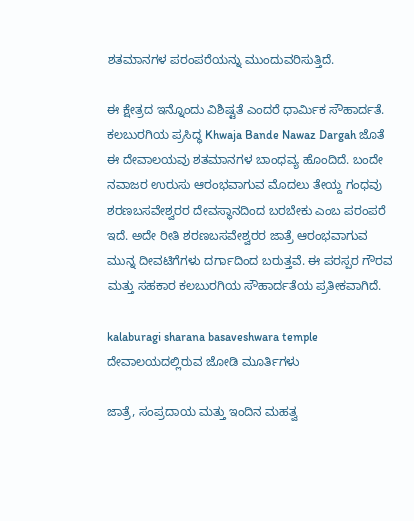ಶತಮಾನಗಳ ಪರಂಪರೆಯನ್ನು ಮುಂದುವರಿಸುತ್ತಿದೆ.

ಈ ಕ್ಷೇತ್ರದ ಇನ್ನೊಂದು ವಿಶಿಷ್ಟತೆ ಎಂದರೆ ಧಾರ್ಮಿಕ ಸೌಹಾರ್ದತೆ. ಕಲಬುರಗಿಯ ಪ್ರಸಿದ್ಧ Khwaja Bande Nawaz Dargah ಜೊತೆ ಈ ದೇವಾಲಯವು ಶತಮಾನಗಳ ಬಾಂಧವ್ಯ ಹೊಂದಿದೆ. ಬಂದೇ ನವಾಜರ ಉರುಸು ಆರಂಭವಾಗುವ ಮೊದಲು ತೇಯ್ದ ಗಂಧವು ಶರಣಬಸವೇಶ್ವರರ ದೇವಸ್ಥಾನದಿಂದ ಬರಬೇಕು ಎಂಬ ಪರಂಪರೆ ಇದೆ. ಅದೇ ರೀತಿ ಶರಣಬಸವೇಶ್ವರರ ಜಾತ್ರೆ ಆರಂಭವಾಗುವ ಮುನ್ನ ದೀವಟಿಗೆಗಳು ದರ್ಗಾದಿಂದ ಬರುತ್ತವೆ. ಈ ಪರಸ್ಪರ ಗೌರವ ಮತ್ತು ಸಹಕಾರ ಕಲಬುರಗಿಯ ಸೌಹಾರ್ದತೆಯ ಪ್ರತೀಕವಾಗಿದೆ.

kalaburagi sharana basaveshwara temple
ದೇವಾಲಯದಲ್ಲಿರುವ ಜೋಡಿ ಮೂರ್ತಿಗಳು

ಜಾತ್ರೆ, ಸಂಪ್ರದಾಯ ಮತ್ತು ಇಂದಿನ ಮಹತ್ವ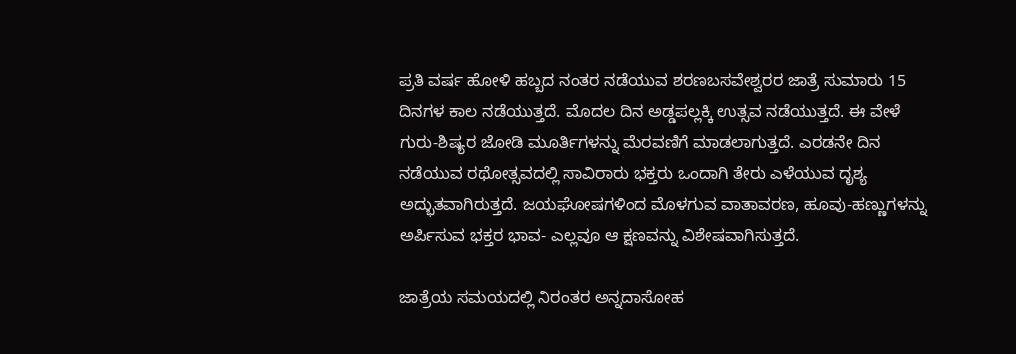ಪ್ರತಿ ವರ್ಷ ಹೋಳಿ ಹಬ್ಬದ ನಂತರ ನಡೆಯುವ ಶರಣಬಸವೇಶ್ವರರ ಜಾತ್ರೆ ಸುಮಾರು 15 ದಿನಗಳ ಕಾಲ ನಡೆಯುತ್ತದೆ. ಮೊದಲ ದಿನ ಅಡ್ಡಪಲ್ಲಕ್ಕಿ ಉತ್ಸವ ನಡೆಯುತ್ತದೆ. ಈ ವೇಳೆ ಗುರು-ಶಿಷ್ಯರ ಜೋಡಿ ಮೂರ್ತಿಗಳನ್ನು ಮೆರವಣಿಗೆ ಮಾಡಲಾಗುತ್ತದೆ. ಎರಡನೇ ದಿನ ನಡೆಯುವ ರಥೋತ್ಸವದಲ್ಲಿ ಸಾವಿರಾರು ಭಕ್ತರು ಒಂದಾಗಿ ತೇರು ಎಳೆಯುವ ದೃಶ್ಯ ಅದ್ಭುತವಾಗಿರುತ್ತದೆ. ಜಯಘೋಷಗಳಿಂದ ಮೊಳಗುವ ವಾತಾವರಣ, ಹೂವು-ಹಣ್ಣುಗಳನ್ನು ಅರ್ಪಿಸುವ ಭಕ್ತರ ಭಾವ- ಎಲ್ಲವೂ ಆ ಕ್ಷಣವನ್ನು ವಿಶೇಷವಾಗಿಸುತ್ತದೆ.

ಜಾತ್ರೆಯ ಸಮಯದಲ್ಲಿ ನಿರಂತರ ಅನ್ನದಾಸೋಹ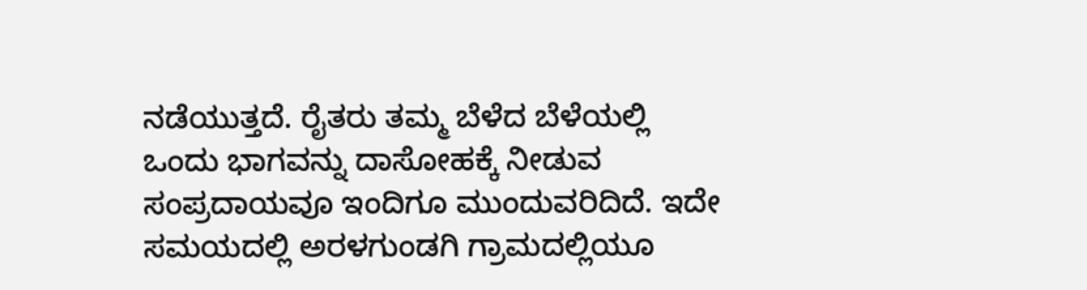ನಡೆಯುತ್ತದೆ. ರೈತರು ತಮ್ಮ ಬೆಳೆದ ಬೆಳೆಯಲ್ಲಿ ಒಂದು ಭಾಗವನ್ನು ದಾಸೋಹಕ್ಕೆ ನೀಡುವ ಸಂಪ್ರದಾಯವೂ ಇಂದಿಗೂ ಮುಂದುವರಿದಿದೆ. ಇದೇ ಸಮಯದಲ್ಲಿ ಅರಳಗುಂಡಗಿ ಗ್ರಾಮದಲ್ಲಿಯೂ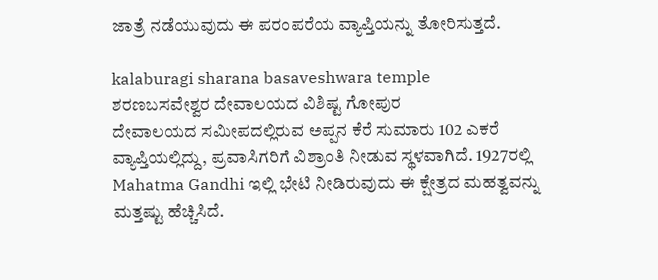ಜಾತ್ರೆ ನಡೆಯುವುದು ಈ ಪರಂಪರೆಯ ವ್ಯಾಪ್ತಿಯನ್ನು ತೋರಿಸುತ್ತದೆ.

kalaburagi sharana basaveshwara temple
ಶರಣಬಸವೇಶ್ವರ ದೇವಾಲಯದ ವಿಶಿಷ್ಟ ಗೋಪುರ
ದೇವಾಲಯದ ಸಮೀಪದಲ್ಲಿರುವ ಅಪ್ಪನ ಕೆರೆ ಸುಮಾರು 102 ಎಕರೆ ವ್ಯಾಪ್ತಿಯಲ್ಲಿದ್ದು, ಪ್ರವಾಸಿಗರಿಗೆ ವಿಶ್ರಾಂತಿ ನೀಡುವ ಸ್ಥಳವಾಗಿದೆ. 1927ರಲ್ಲಿ Mahatma Gandhi ಇಲ್ಲಿ ಭೇಟಿ ನೀಡಿರುವುದು ಈ ಕ್ಷೇತ್ರದ ಮಹತ್ವವನ್ನು ಮತ್ತಷ್ಟು ಹೆಚ್ಚಿಸಿದೆ.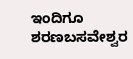ಇಂದಿಗೂ ಶರಣಬಸವೇಶ್ವರ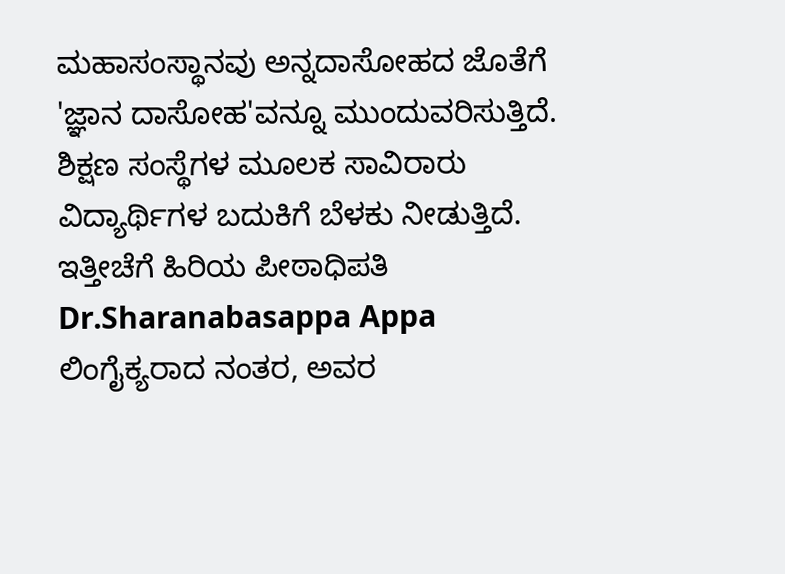ಮಹಾಸಂಸ್ಥಾನವು ಅನ್ನದಾಸೋಹದ ಜೊತೆಗೆ 'ಜ್ಞಾನ ದಾಸೋಹ'ವನ್ನೂ ಮುಂದುವರಿಸುತ್ತಿದೆ. ಶಿಕ್ಷಣ ಸಂಸ್ಥೆಗಳ ಮೂಲಕ ಸಾವಿರಾರು ವಿದ್ಯಾರ್ಥಿಗಳ ಬದುಕಿಗೆ ಬೆಳಕು ನೀಡುತ್ತಿದೆ. ಇತ್ತೀಚೆಗೆ ಹಿರಿಯ ಪೀಠಾಧಿಪತಿ Dr.Sharanabasappa Appa ಲಿಂಗೈಕ್ಯರಾದ ನಂತರ, ಅವರ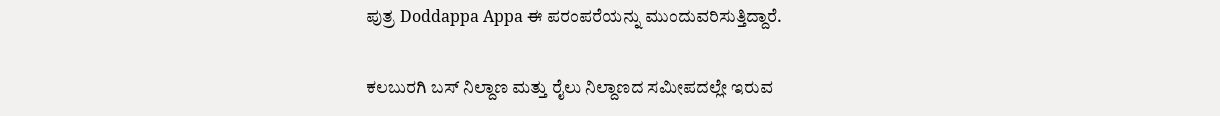ಪುತ್ರ Doddappa Appa ಈ ಪರಂಪರೆಯನ್ನು ಮುಂದುವರಿಸುತ್ತಿದ್ದಾರೆ.

ಕಲಬುರಗಿ ಬಸ್ ನಿಲ್ದಾಣ ಮತ್ತು ರೈಲು ನಿಲ್ದಾಣದ ಸಮೀಪದಲ್ಲೇ ಇರುವ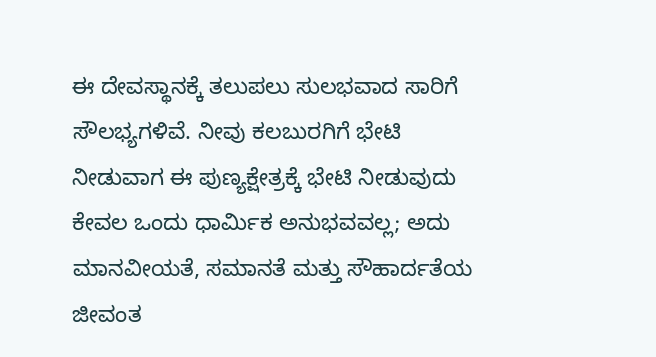ಈ ದೇವಸ್ಥಾನಕ್ಕೆ ತಲುಪಲು ಸುಲಭವಾದ ಸಾರಿಗೆ ಸೌಲಭ್ಯಗಳಿವೆ. ನೀವು ಕಲಬುರಗಿಗೆ ಭೇಟಿ ನೀಡುವಾಗ ಈ ಪುಣ್ಯಕ್ಷೇತ್ರಕ್ಕೆ ಭೇಟಿ ನೀಡುವುದು ಕೇವಲ ಒಂದು ಧಾರ್ಮಿಕ ಅನುಭವವಲ್ಲ; ಅದು ಮಾನವೀಯತೆ, ಸಮಾನತೆ ಮತ್ತು ಸೌಹಾರ್ದತೆಯ ಜೀವಂತ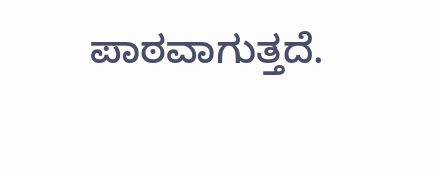ಪಾಠವಾಗುತ್ತದೆ.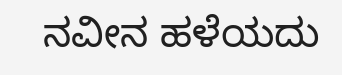ನವೀನ ಹಳೆಯದು